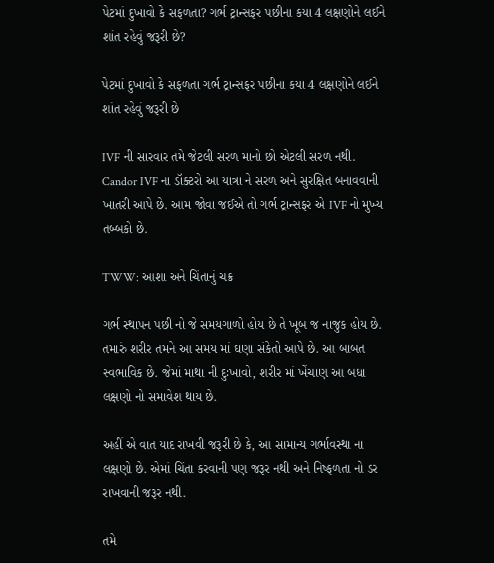પેટમાં દુખાવો કે સફળતા? ગર્ભ ટ્રાન્સફર પછીના કયા 4 લક્ષણોને લઈને શાંત રહેવું જરૂરી છે?

પેટમાં દુખાવો કે સફળતા ગર્ભ ટ્રાન્સફર પછીના કયા 4 લક્ષણોને લઈને શાંત રહેવું જરૂરી છે

IVF ની સારવાર તમે જેટલી સરળ માનો છો એટલી સરળ નથી. Candor IVF ના ડૉક્ટરો આ યાત્રા ને સરળ અને સુરક્ષિત બનાવવાની ખાતરી આપે છે. આમ જોવા જઈએ તો ગર્ભ ટ્રાન્સફર એ IVF નો મુખ્ય તબ્બકો છે.

TWW: આશા અને ચિંતાનું ચક્ર

ગર્ભ સ્થાપન પછી નો જે સમયગાળો હોય છે તે ખૂબ જ નાજુક હોય છે. તમારું શરીર તમને આ સમય માં ઘણા સંકેતો આપે છે. આ બાબત સ્વભાવિક છે. જેમાં માથા ની દુઃખાવો, શરીર માં ખેંચાણ આ બધા લક્ષણો નો સમાવેશ થાય છે.

અહીં એ વાત યાદ રાખવી જરૂરી છે કે, આ સામાન્ય ગર્ભાવસ્થા ના લક્ષણો છે. એમાં ચિંતા કરવાની પણ જરૂર નથી અને નિષ્ફળતા નો ડર રાખવાની જરૂર નથી.

તમે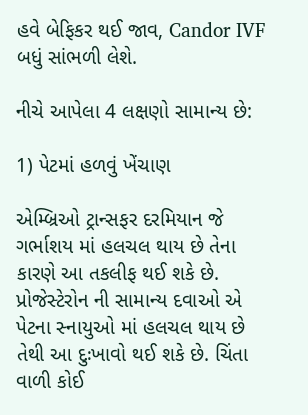હવે બેફિકર થઈ જાવ, Candor IVF બધું સાંભળી લેશે.

નીચે આપેલા 4 લક્ષણો સામાન્ય છે:

1) પેટમાં હળવું ખેંચાણ

એમ્બ્રિઓ ટ્રાન્સફર દરમિયાન જે ગર્ભાશય માં હલચલ થાય છે તેના કારણે આ તકલીફ થઈ શકે છે. પ્રોજેસ્ટેરોન ની સામાન્ય દવાઓ એ પેટના સ્નાયુઓ માં હલચલ થાય છે તેથી આ દુઃખાવો થઈ શકે છે. ચિંતા વાળી કોઈ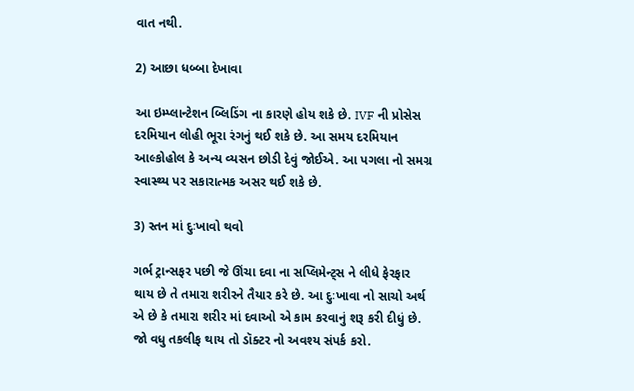વાત નથી.

2) આછા ધબ્બા દેખાવા

આ ઇમ્પ્લાન્ટેશન બ્લિડિંગ ના કારણે હોય શકે છે. IVF ની પ્રોસેસ દરમિયાન લોહી ભૂરા રંગનું થઈ શકે છે. આ સમય દરમિયાન આલ્કોહોલ કે અન્ય વ્યસન છોડી દેવું જોઈએ. આ પગલા નો સમગ્ર સ્વાસ્થ્ય પર સકારાત્મક અસર થઈ શકે છે.

3) સ્તન માં દુઃખાવો થવો

ગર્ભ ટ્રાન્સફર પછી જે ઊંચા દવા ના સપ્લિમેન્ટ્સ ને લીધે ફેરફાર થાય છે તે તમારા શરીરને તૈયાર કરે છે. આ દુઃખાવા નો સાચો અર્થ એ છે કે તમારા શરીર માં દવાઓ એ કામ કરવાનું શરૂ કરી દીધું છે. જો વધુ તકલીફ થાય તો ડૉક્ટર નો અવશ્ય સંપર્ક કરો.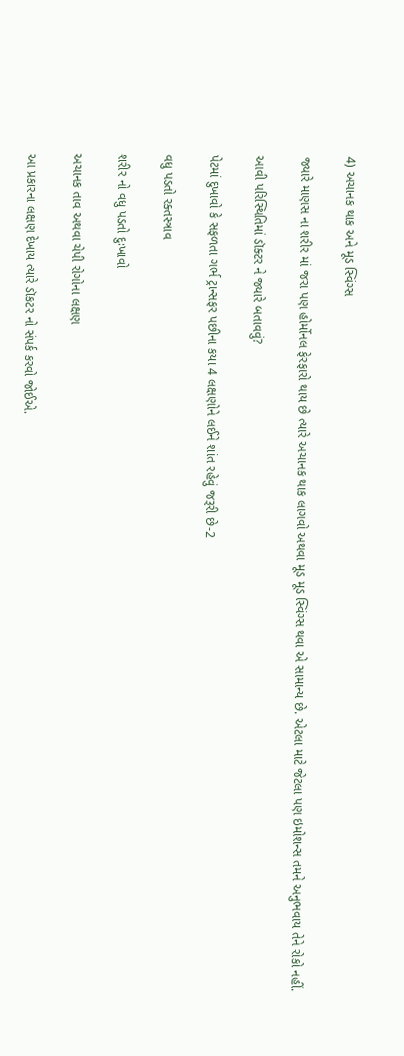4) અચાનક થાક અને મૂડ સ્વિંગ્સ

જ્યારે માણસ ના શરીર માં જરા પણ હોર્મોનલ ફેરફારો થાય છે ત્યારે અચાનક થાક લાગવો અથવા મૂડ મૂડ સ્વિંગ્સ થવા એ સામાન્ય છે. એટલા માટે જેટલા પણ ઇમોશન્સ તમને અનુભવાય તેને રોકો નહીં.

આવી પરિસ્થિતિમાં ડૉક્ટર ને જ્યારે બતાવવું?

પેટમાં દુખાવો કે સફળતા ગર્ભ ટ્રાન્સફર પછીના કયા 4 લક્ષણોને લઈને શાંત રહેવું જરૂરી છે-2

વધુ પડતો રક્તસ્ત્રાવ

શરીર નો વધુ પડતો દુઃખાવો

અચાનક તાવ અથવા ચેપી રોગોના લક્ષણ

આ પ્રકારના લક્ષણ દેખાય ત્યારે ડૉકટર નો સંપર્ક કરવો જોઈએ.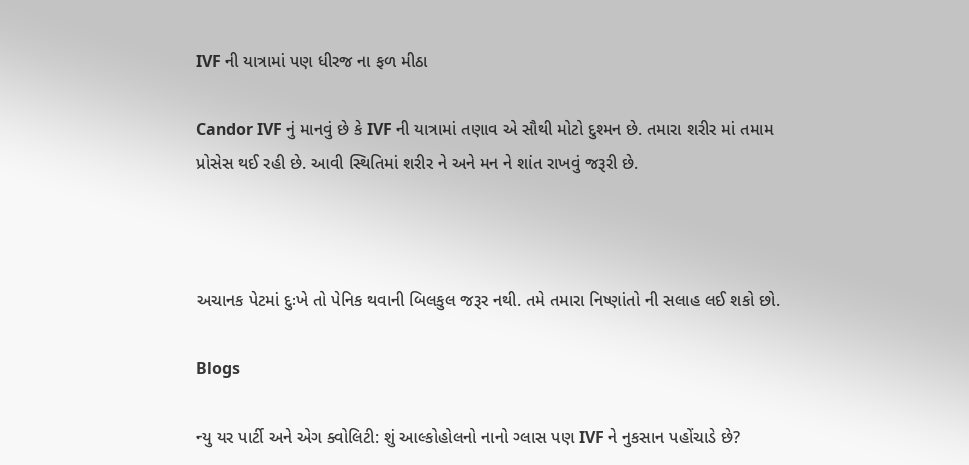IVF ની યાત્રામાં પણ ધીરજ ના ફળ મીઠા

Candor IVF નું માનવું છે કે IVF ની યાત્રામાં તણાવ એ સૌથી મોટો દુશ્મન છે. તમારા શરીર માં તમામ પ્રોસેસ થઈ રહી છે. આવી સ્થિતિમાં શરીર ને અને મન ને શાંત રાખવું જરૂરી છે.



અચાનક પેટમાં દુઃખે તો પેનિક થવાની બિલકુલ જરૂર નથી. તમે તમારા નિષ્ણાંતો ની સલાહ લઈ શકો છો.

Blogs

ન્યુ યર પાર્ટી અને એગ ક્વોલિટી: શું આલ્કોહોલનો નાનો ગ્લાસ પણ IVF ને નુકસાન પહોંચાડે છે?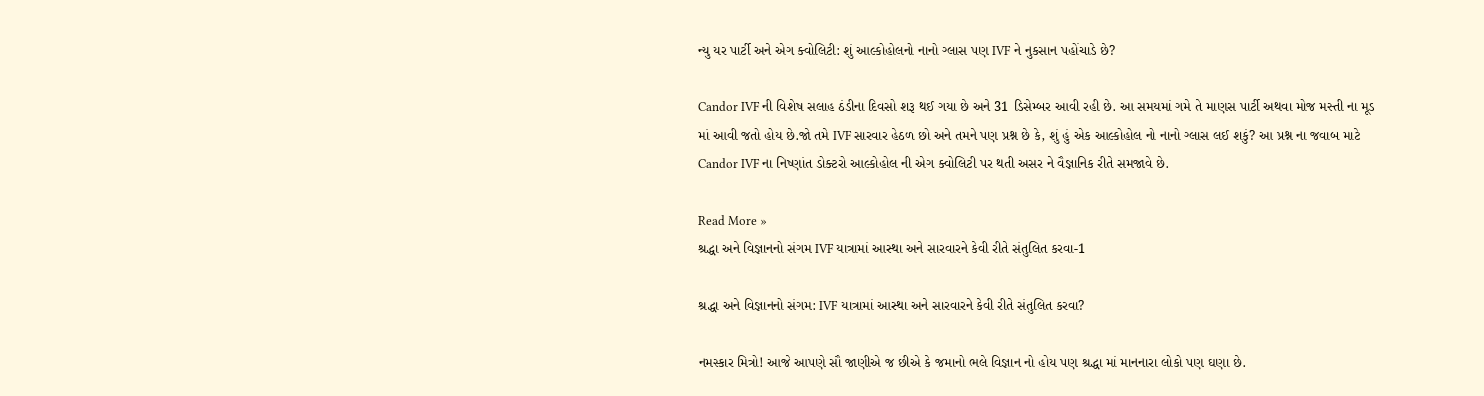ન્યુ યર પાર્ટી અને એગ ક્વોલિટી: શું આલ્કોહોલનો નાનો ગ્લાસ પણ IVF ને નુકસાન પહોંચાડે છે?

Candor IVF ની વિશેષ સલાહ ઠંડીના દિવસો શરૂ થઈ ગયા છે અને 31 ડિસેમ્બર આવી રહી છે. આ સમયમાં ગમે તે માણસ પાર્ટી અથવા મોજ મસ્તી ના મૂડ માં આવી જતો હોય છે.જો તમે IVF સારવાર હેઠળ છો અને તમને પણ પ્રશ્ન છે કે, શું હું એક આલ્કોહોલ નો નાનો ગ્લાસ લઈ શકું? આ પ્રશ્ન ના જવાબ માટે Candor IVF ના નિષ્ણાંત ડોક્ટરો આલ્કોહોલ ની એગ ક્વોલિટી પર થતી અસર ને વૈજ્ઞાનિક રીતે સમજાવે છે.

Read More »
શ્રદ્ધા અને વિજ્ઞાનનો સંગમ IVF યાત્રામાં આસ્થા અને સારવારને કેવી રીતે સંતુલિત કરવા-1

શ્રદ્ધા અને વિજ્ઞાનનો સંગમ: IVF યાત્રામાં આસ્થા અને સારવારને કેવી રીતે સંતુલિત કરવા?

નમસ્કાર મિત્રો! આજે આપણે સૌ જાણીએ જ છીએ કે જમાનો ભલે વિજ્ઞાન નો હોય પણ શ્રદ્ધા માં માનનારા લોકો પણ ઘણા છે.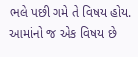ભલે પછી ગમે તે વિષય હોય. આમાંનો જ એક વિષય છે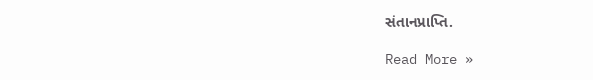સંતાનપ્રાપ્તિ.

Read More »